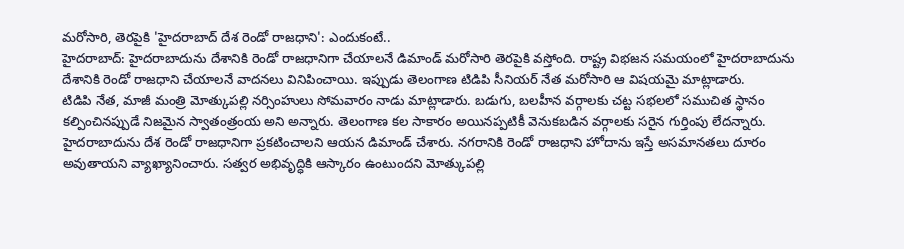మరోసారి, తెరపైకి 'హైదరాబాద్ దేశ రెండో రాజధాని': ఎందుకంటే..
హైదరాబాద్: హైదరాబాదును దేశానికి రెండో రాజధానిగా చేయాలనే డిమాండ్ మరోసారి తెరపైకి వస్తోంది. రాష్ట్ర విభజన సమయంలో హైదరాబాదును దేశానికి రెండో రాజధాని చేయాలనే వాదనలు వినిపించాయి. ఇప్పుడు తెలంగాణ టిడిపి సీనియర్ నేత మరోసారి ఆ విషయమై మాట్లాడారు.
టిడిపి నేత, మాజీ మంత్రి మోత్కుపల్లి నర్సింహులు సోమవారం నాడు మాట్లాడారు. బడుగు, బలహీన వర్గాలకు చట్ట సభలలో సముచిత స్థానం కల్పించినప్పుడే నిజమైన స్వాతంత్రంయ అని అన్నారు. తెలంగాణ కల సాకారం అయినప్పటికీ వెనుకబడిన వర్గాలకు సరైన గుర్తింపు లేదన్నారు.
హైదరాబాదును దేశ రెండో రాజధానిగా ప్రకటించాలని ఆయన డిమాండ్ చేశారు. నగరానికి రెండో రాజధాని హోదాను ఇస్తే అసమానతలు దూరం అవుతాయని వ్యాఖ్యానించారు. సత్వర అభివృద్ధికి ఆస్కారం ఉంటుందని మోత్కుపల్లి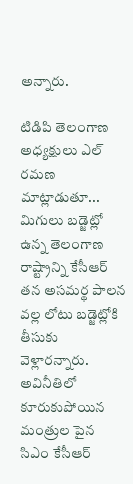అన్నారు.

టిడిపి తెలంగాణ అధ్యక్షులు ఎల్ రమణ మాట్లాడుతూ... మిగులు బడ్జెట్లో ఉన్న తెలంగాణ రాష్ట్రాన్ని కేసీఆర్ తన అసమర్థ పాలన వల్ల లోటు బడ్జెట్లోకి తీసుకు వెళ్లారన్నారు. అవినీతిలో కూరుకుపోయిన మంత్రుల పైన సిఎం కేసీఆర్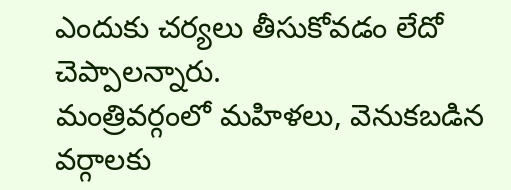ఎందుకు చర్యలు తీసుకోవడం లేదో చెప్పాలన్నారు.
మంత్రివర్గంలో మహిళలు, వెనుకబడిన వర్గాలకు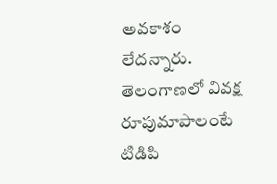అవకాశం లేదన్నారు. తెలంగాణలో వివక్ష రూపుమాపాలంటే టిడిపి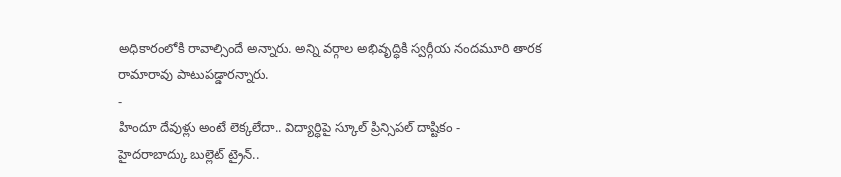అధికారంలోకి రావాల్సిందే అన్నారు. అన్ని వర్గాల అభివృద్ధికి స్వర్గీయ నందమూరి తారక రామారావు పాటుపడ్డారన్నారు.
-
హిందూ దేవుళ్లు అంటే లెక్కలేదా.. విద్యార్ధిపై స్కూల్ ప్రిన్సిపల్ దాష్టికం -
హైదరాబాద్కు బుల్లెట్ ట్రైన్..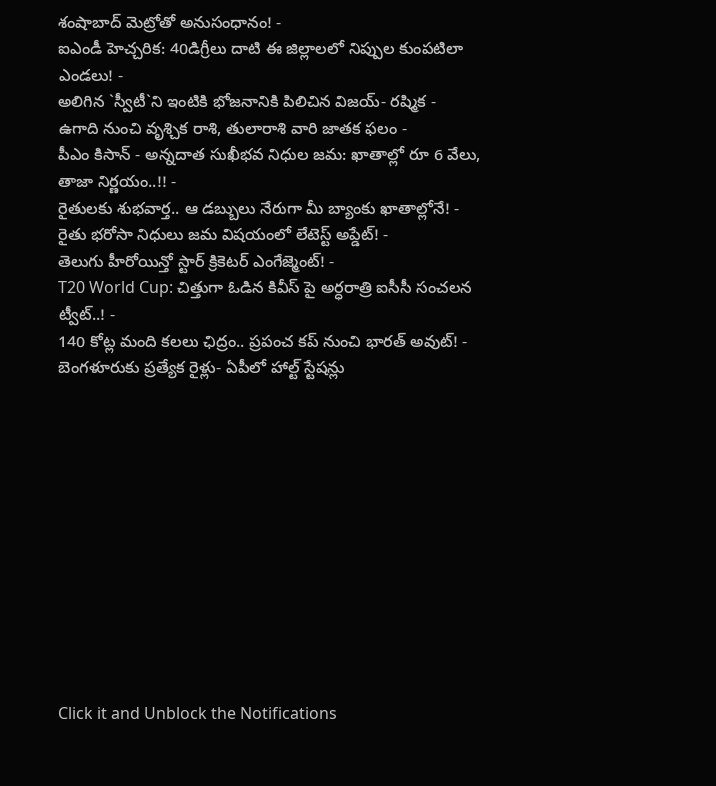శంషాబాద్ మెట్రోతో అనుసంధానం! -
ఐఎండీ హెచ్చరిక: 40డిగ్రీలు దాటి ఈ జిల్లాలలో నిప్పుల కుంపటిలా ఎండలు! -
అలిగిన `స్వీటీ`ని ఇంటికి భోజనానికి పిలిచిన విజయ్- రష్మిక -
ఉగాది నుంచి వృశ్చిక రాశి, తులారాశి వారి జాతక ఫలం -
పీఎం కిసాన్ - అన్నదాత సుఖీభవ నిధుల జమ: ఖాతాల్లో రూ 6 వేలు, తాజా నిర్ణయం..!! -
రైతులకు శుభవార్త.. ఆ డబ్బులు నేరుగా మీ బ్యాంకు ఖాతాల్లోనే! -
రైతు భరోసా నిధులు జమ విషయంలో లేటెస్ట్ అప్డేట్! -
తెలుగు హీరోయిన్తో స్టార్ క్రికెటర్ ఎంగేజ్మెంట్! -
T20 World Cup: చిత్తుగా ఓడిన కివీస్ పై అర్ధరాత్రి ఐసీసీ సంచలన ట్వీట్..! -
140 కోట్ల మంది కలలు ఛిద్రం.. ప్రపంచ కప్ నుంచి భారత్ అవుట్! -
బెంగళూరుకు ప్రత్యేక రైళ్లు- ఏపీలో హాల్ట్ స్టేషన్లు












Click it and Unblock the Notifications